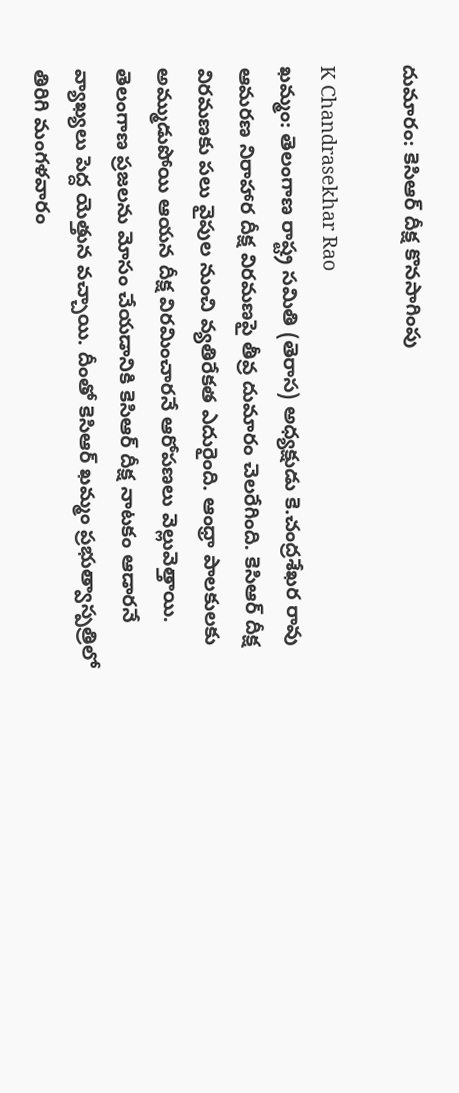దుమారం: కెసిఆర్ దీక్ష కొనసాగింపు

K Chandrasekhar Rao
ఖమ్మం: తెలంగాణ రాష్ట్ర సమితి (తెరాస) అధ్యక్షుడు కె.చంద్రశేఖర రావు ఆమరణ నిరాహార దీక్ష విరమణపై తీవ్ర దుమారం చెలరేగింది. కెసిఆర్ దీక్ష విరమణకు పలు వైపుల నుంచి వ్యతిరేకత ఎదురైంది. ఆంధ్రా పాలకులకు అమ్ముడుపోయి ఆయన దీక్ష విరమించారనే ఆరోపణలు వెల్లువెత్తాయి. తెలంగాణ ప్రజలను మోసం చేయడానికి కెసిఆర్ దీక్ష నాటకం ఆడారనే వ్యాఖ్యలు పెద్ద యెత్తున వచ్చాయి. దీంతో కెసిఆర్ ఖమ్మం ప్రభుత్వాస్పత్రిలో తిరిగి మంగళవారం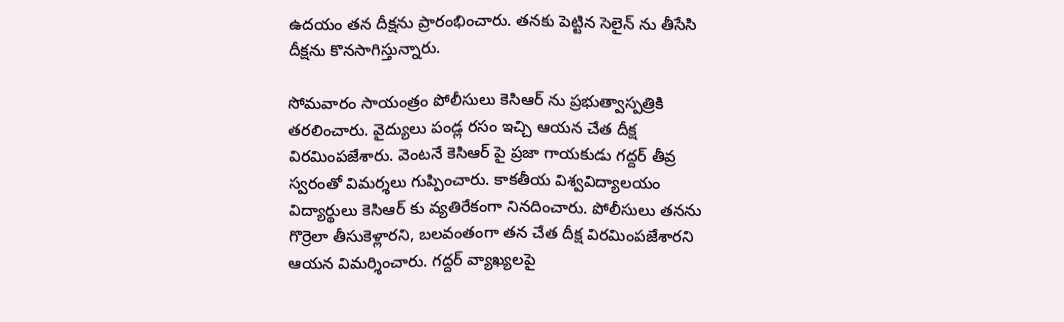ఉదయం తన దీక్షను ప్రారంభించారు. తనకు పెట్టిన సెలైన్ ను తీసేసి దీక్షను కొనసాగిస్తున్నారు.

సోమవారం సాయంత్రం పోలీసులు కెసిఆర్ ను ప్రభుత్వాస్పత్రికి తరలించారు. వైద్యులు పండ్ల రసం ఇచ్చి ఆయన చేత దీక్ష విరమింపజేశారు. వెంటనే కెసిఆర్ పై ప్రజా గాయకుడు గద్దర్ తీవ్ర స్వరంతో విమర్శలు గుప్పించారు. కాకతీయ విశ్వవిద్యాలయం విద్యార్థులు కెసిఆర్ కు వ్యతిరేకంగా నినదించారు. పోలీసులు తనను గొర్రెలా తీసుకెళ్లారని, బలవంతంగా తన చేత దీక్ష విరమింపజేశారని ఆయన విమర్శించారు. గద్దర్ వ్యాఖ్యలపై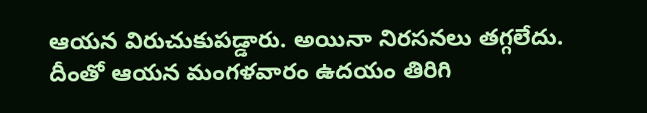ఆయన విరుచుకుపడ్డారు. అయినా నిరసనలు తగ్గలేదు. దీంతో ఆయన మంగళవారం ఉదయం తిరిగి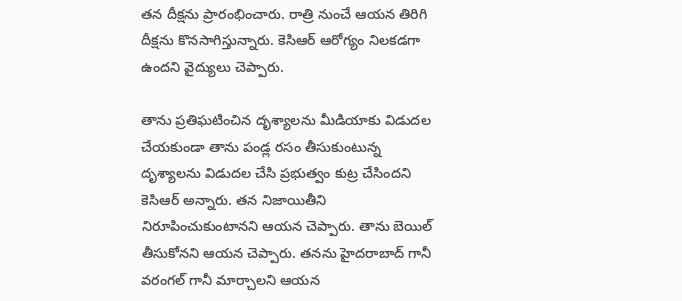తన దీక్షను ప్రారంభించారు. రాత్రి నుంచే ఆయన తిరిగి దీక్షను కొనసాగిస్తున్నారు. కెసిఆర్ ఆరోగ్యం నిలకడగా ఉందని వైద్యులు చెప్పారు.

తాను ప్రతిఘటించిన దృశ్యాలను మీడియాకు విడుదల చేయకుండా తాను పండ్ల రసం తీసుకుంటున్న దృశ్యాలను విడుదల చేసి ప్రభుత్వం కుట్ర చేసిందని కెసిఆర్ అన్నారు. తన నిజాయితీని నిరూపించుకుంటానని ఆయన చెప్పారు. తాను బెయిల్ తీసుకోనని ఆయన చెప్పారు. తనను హైదరాబాద్ గానీ వరంగల్ గానీ మార్చాలని ఆయన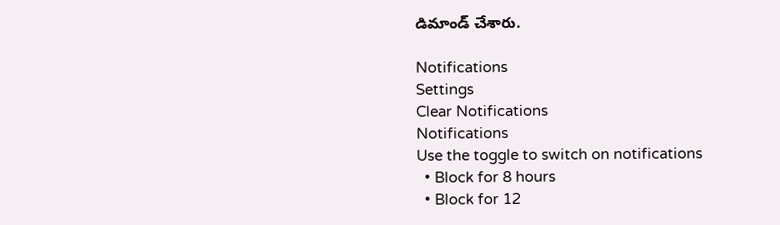డిమాండ్ చేశారు.

Notifications
Settings
Clear Notifications
Notifications
Use the toggle to switch on notifications
  • Block for 8 hours
  • Block for 12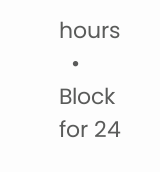hours
  • Block for 24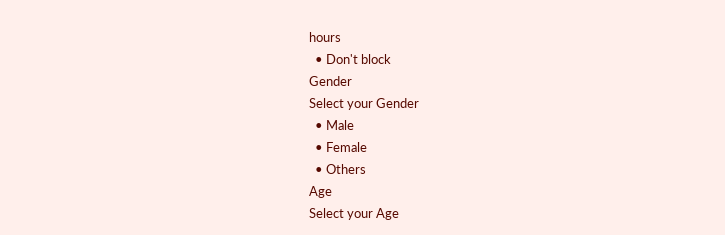hours
  • Don't block
Gender
Select your Gender
  • Male
  • Female
  • Others
Age
Select your Age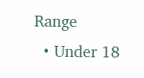Range
  • Under 18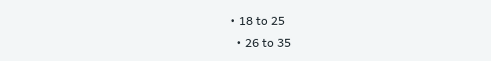• 18 to 25
  • 26 to 35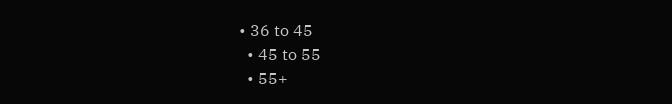• 36 to 45
  • 45 to 55
  • 55+